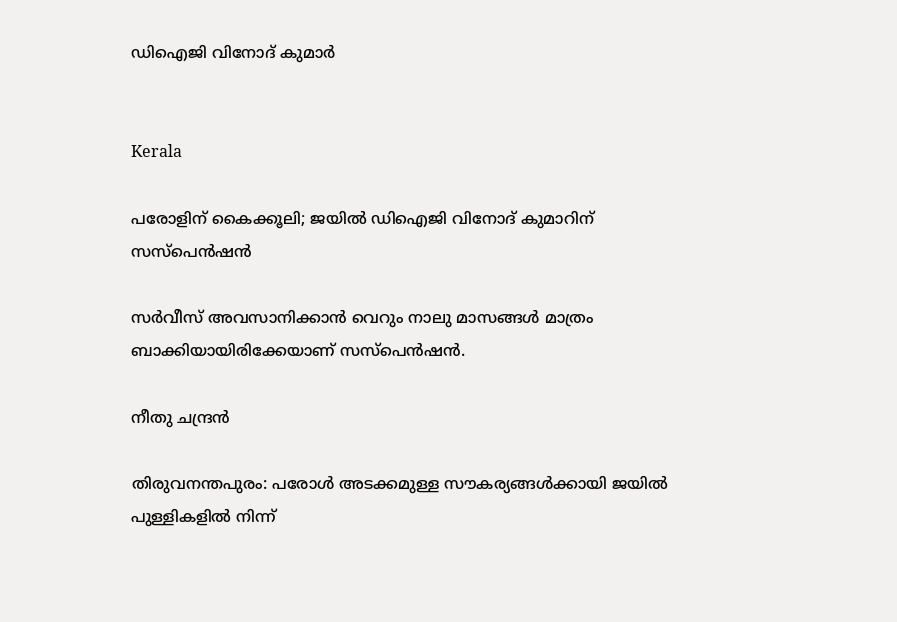ഡിഐജി വിനോദ് കുമാർ


Kerala

പരോളിന് കൈക്കൂലി; ജയിൽ ഡിഐജി വിനോദ് കുമാറിന് സസ്പെൻഷൻ

സർവീസ് അവസാനിക്കാൻ വെറും നാലു മാസങ്ങൾ മാത്രം ബാക്കിയായിരിക്കേയാണ് സസ്പെൻഷൻ.

നീതു ചന്ദ്രൻ

തിരുവനന്തപുരം: പരോൾ അടക്കമുള്ള സൗകര്യങ്ങൾക്കായി ജയിൽ പുള്ളികളിൽ നിന്ന്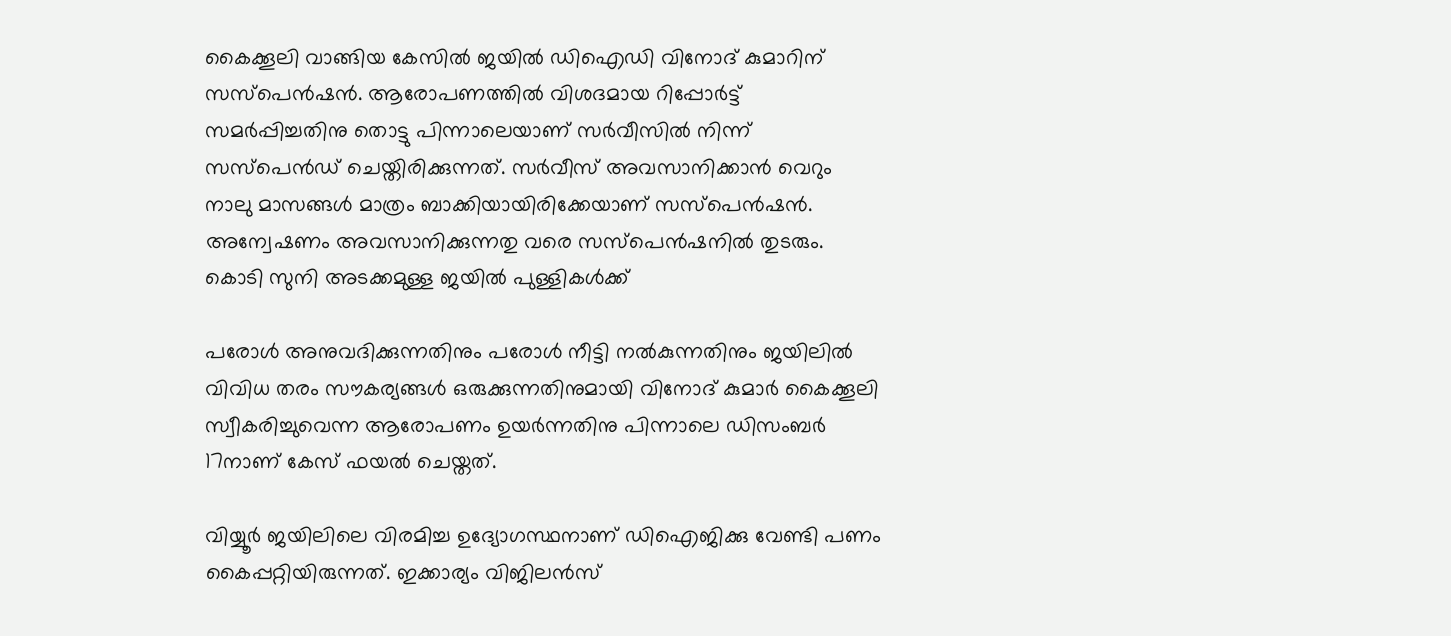കൈക്കൂലി വാങ്ങിയ കേസിൽ ജയിൽ ഡിഐഡി വിനോദ് കുമാറിന് സസ്പെൻഷൻ. ആരോപണത്തിൽ വിശദമായ റിപ്പോർട്ട് സമർപ്പിച്ചതിനു തൊട്ടു പിന്നാലെയാണ് സർവീസിൽ നിന്ന് സസ്പെൻഡ് ചെയ്തിരിക്കുന്നത്. സർവീസ് അവസാനിക്കാൻ വെറും നാലു മാസങ്ങൾ മാത്രം ബാക്കിയായിരിക്കേയാണ് സസ്പെൻഷൻ. അന്വേഷണം അവസാനിക്കുന്നതു വരെ സസ്പെൻഷനിൽ തുടരും. കൊടി സുനി അടക്കമുള്ള ജയിൽ പുള്ളികൾക്ക്

പരോൾ അനുവദിക്കുന്നതിനും പരോൾ നീട്ടി നൽകുന്നതിനും ജയിലിൽ വിവിധ തരം സൗകര്യങ്ങൾ ഒരുക്കുന്നതിനുമായി വിനോദ് കുമാർ കൈക്കൂലി സ്വീകരിച്ചുവെന്ന ആരോപണം ഉയർന്നതിനു പിന്നാലെ ഡിസംബർ 17നാണ് കേസ് ഫയൽ ചെയ്തത്.

വിയ്യൂർ ജയിലിലെ വിരമിച്ച ഉദ്യോഗസ്ഥനാണ് ഡിഐജിക്കു വേണ്ടി പണം കൈപ്പറ്റിയിരുന്നത്. ഇക്കാര്യം വിജിലൻസ്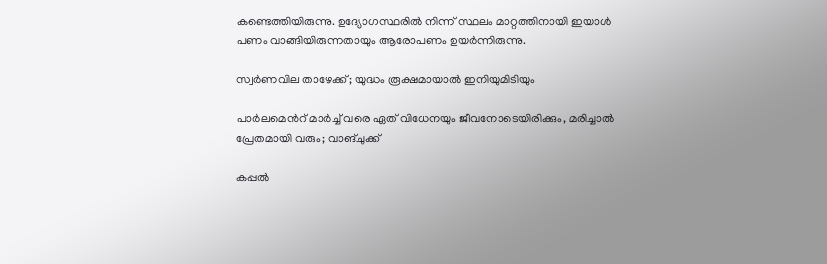കണ്ടെത്തിയിരുന്നു. ഉദ്യോഗസ്ഥരിൽ നിന്ന് സ്ഥലം മാറ്റത്തിനായി ഇയാൾ പണം വാങ്ങിയിരുന്നതായും ആരോപണം ഉയർന്നിരുന്നു.

സ്വർണവില താഴേക്ക്; യുദ്ധം രൂക്ഷമായാൽ ഇനിയുമിടിയും

പാർലമെന്‍റ് മാർച്ച് വരെ ഏത് വിധേനയും ജീവനോടെയിരിക്കും, മരിച്ചാൽ പ്രേതമായി വരും; വാങ്ചുക്ക്

കപ്പൽ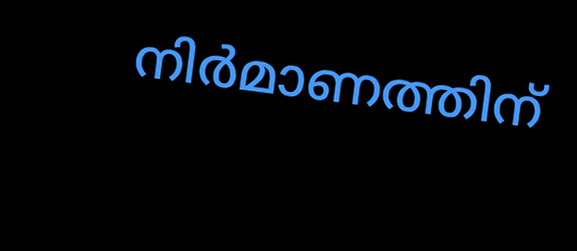നിർമാണത്തിന്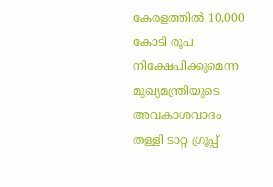കേരളത്തിൽ 10,000 കോടി രൂപ നിക്ഷേപിക്കുമെന്ന മുഖ‍്യമന്ത്രിയുടെ അവകാശവാദം തള്ളി ടാറ്റ ഗ്രൂപ്പ്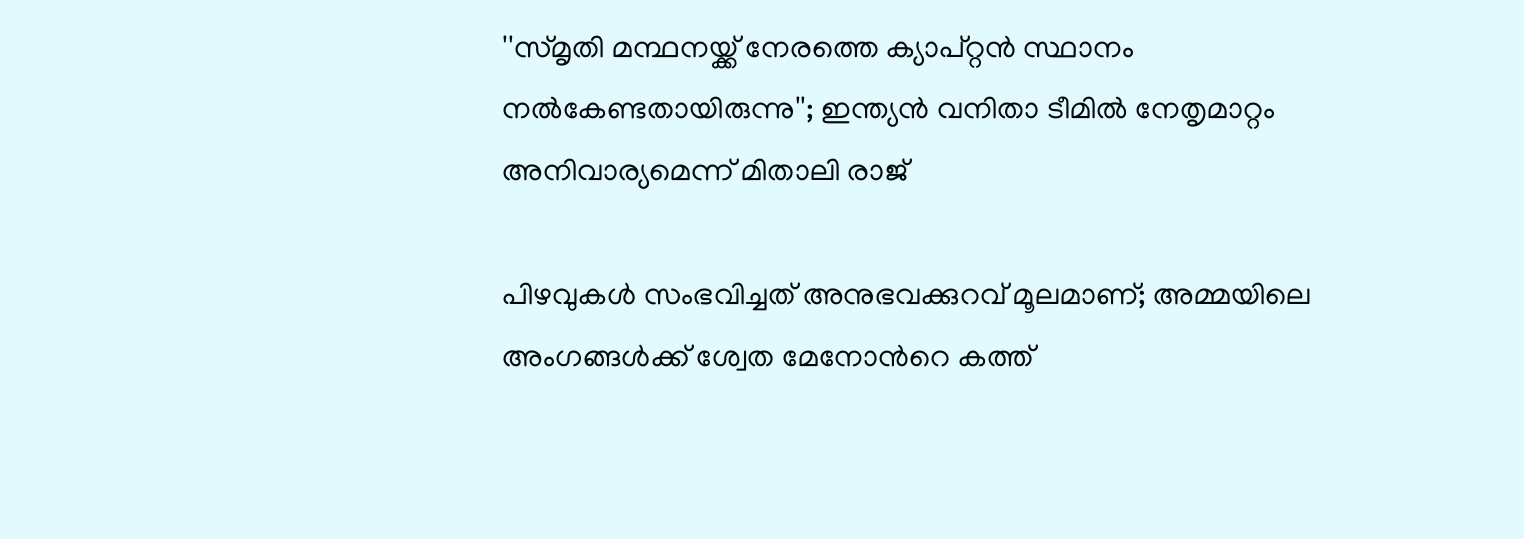''സ്മൃതി മന്ഥനയ്ക്ക് നേരത്തെ ക‍്യാപ്റ്റൻ സ്ഥാനം നൽകേണ്ടതായിരുന്നു''; ഇന്ത‍്യൻ വനിതാ ടീമിൽ നേതൃമാറ്റം അനിവാര‍്യമെന്ന് മിതാലി രാജ്

പിഴവുകൾ സംഭവിച്ചത് അനുഭവക്കുറവ് മൂലമാണ്; അമ്മയിലെ അംഗങ്ങൾക്ക് ശ്വേത മേനോന്‍റെ കത്ത്